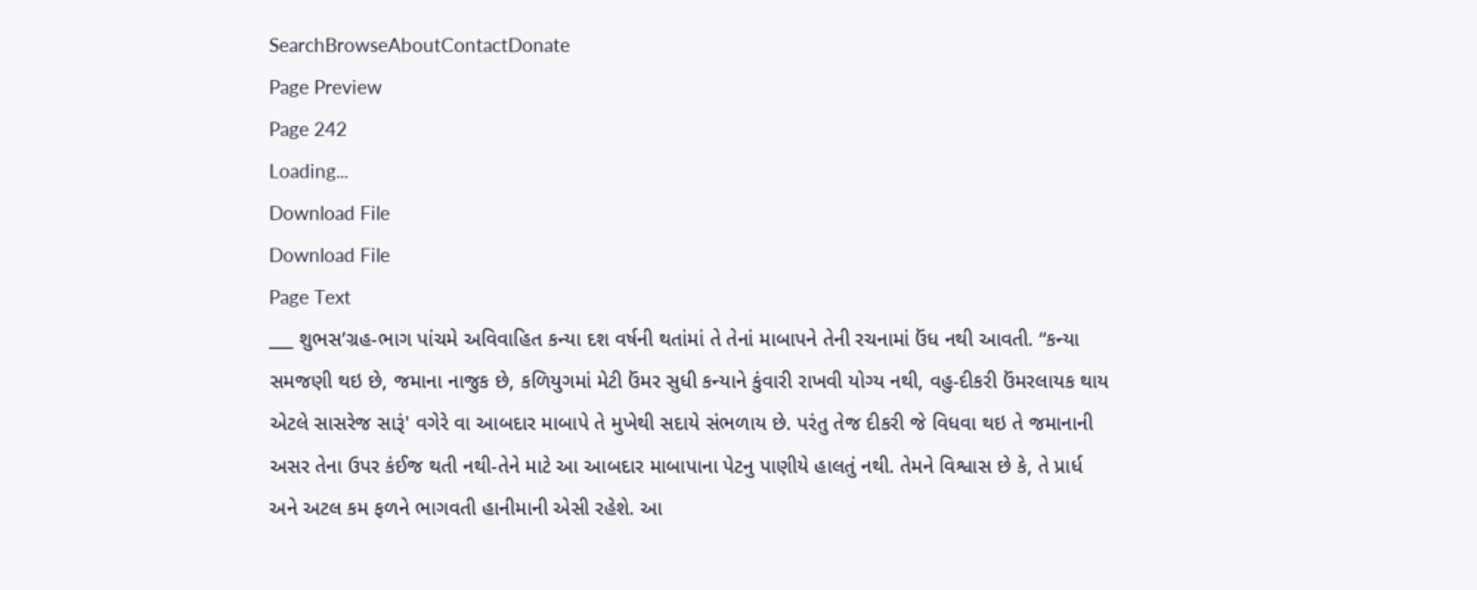SearchBrowseAboutContactDonate
Page Preview
Page 242
Loading...
Download File
Download File
Page Text
___ શુભસ’ગ્રહ-ભાગ પાંચમે અવિવાહિત કન્યા દશ વર્ષની થતાંમાં તે તેનાં માબાપને તેની રચનામાં ઉંધ નથી આવતી. “કન્યા સમજણી થઇ છે, જમાના નાજુક છે, કળિયુગમાં મેટી ઉંમર સુધી કન્યાને કુંવારી રાખવી યોગ્ય નથી, વહુ-દીકરી ઉંમરલાયક થાય એટલે સાસરેજ સારૂં' વગેરે વા આબદાર માબાપે તે મુખેથી સદાયે સંભળાય છે. પરંતુ તેજ દીકરી જે વિધવા થઇ તે જમાનાની અસર તેના ઉપર કંઈજ થતી નથી-તેને માટે આ આબદાર માબાપાના પેટનુ પાણીયે હાલતું નથી. તેમને વિશ્વાસ છે કે, તે પ્રાર્ધ અને અટલ કમ ફળને ભાગવતી હાનીમાની એસી રહેશે. આ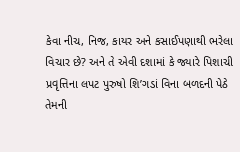કેવા નીચ, નિજ, કાયર અને કસાઈપણાથી ભરેલા વિચાર છે? અને તે એવી દશામાં કે જ્યારે પિશાચી પ્રવૃત્તિના લપટ પુરુષો શિ’ગડાં વિના બળદની પેઠે તેમની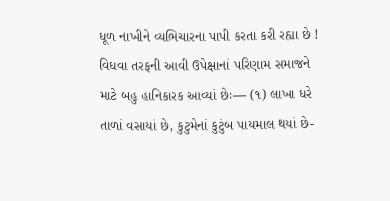ધૂળ નાખીને વ્યભિચારના પાપી કરતા કરી રહ્યા છે ! વિધવા તરફની આવી ઉપેક્ષાનાં પરિણામ સમાજને માટે બહુ હાનિકારક આવ્યાં છેઃ— (૧) લાખા ધરે તાળાં વસાયાં છે, કુટુમેનાં કુટુંબ પાયમાલ થયાં છે-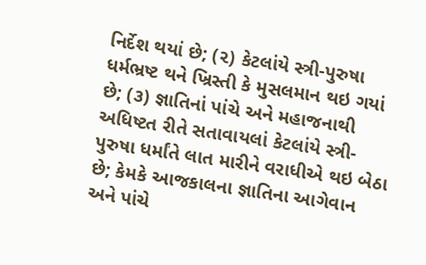નિર્દેશ થયાં છે; (૨) કેટલાંયે સ્ત્રી-પુરુષા ધર્મભ્રષ્ટ થને ખ્રિસ્તી કે મુસલમાન થઇ ગયાં છે; (૩) જ્ઞાતિનાં પાંચે અને મહાજનાથી અધિષ્ટત રીતે સતાવાયલાં કેટલાંયે સ્ત્રી-પુરુષા ધર્માંતે લાત મારીને વરાધીએ થઇ બેઠા છે; કેમકે આજકાલના જ્ઞાતિના આગેવાન અને પાંચે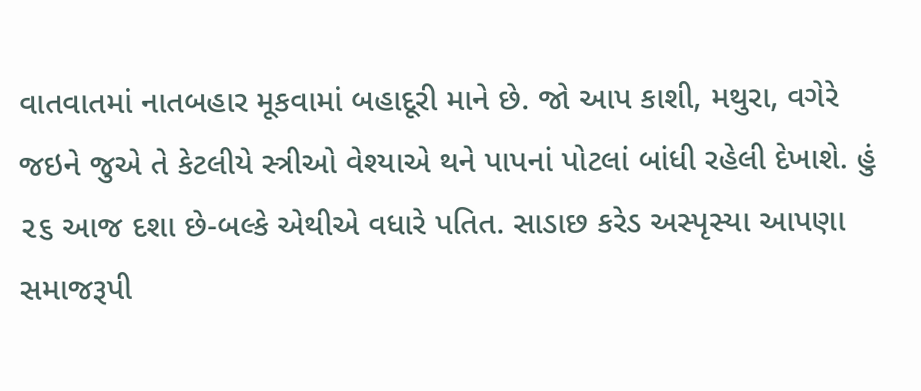વાતવાતમાં નાતબહાર મૂકવામાં બહાદૂરી માને છે. જો આપ કાશી, મથુરા, વગેરે જઇને જુએ તે કેટલીયે સ્ત્રીઓ વેશ્યાએ થને પાપનાં પોટલાં બાંધી રહેલી દેખાશે. હું ૨૬ આજ દશા છે-બલ્કે એથીએ વધારે પતિત. સાડાછ કરેડ અસ્પૃસ્યા આપણા સમાજરૂપી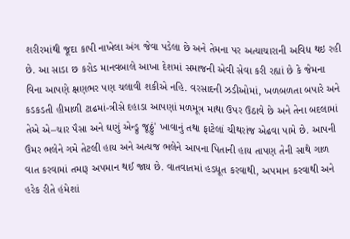શરીરમાંથી જૂદા કાપી નાખેલા અંગ જેવા પડેલા છે અને તેમના પર અત્યાચારાની અવિધ થઇ રહી છે. આ સાડા છ કરોડ માનવબાલે આખા દેશમાં સમાજની એવી સેવા કરી રહ્યાં છે કે જેમના વિના આપણે ક્ષણભર પણ ચલાવી શકીએ નહિ. વરસાદની ઝડીઓમાં, ખળબળતા બપારે અને કડકડતી હીમાળી ટાઢમાં-ત્રીસે દહાડા આપણાં મળમૂત્ર માથા ઉપર ઉઠાવે છે અને તેના બદલામાં તેએ એ–ચાર પૈસા અને ઘણું એન્ડ્રુ જૂઠ્ઠું' ખાવાનું તથા ફાટેલાં ચીથરાંજ એઢવા પામે છે. આપની ઉંમર ભલેને ગમે તેટલી હાય અને અત્યજ ભલેને આપના પિતાની હાય તાપણ તેની સાથે ગાળ વાત કરવામાં તમારૂ અપમાન થઈ જાય છે. વાતવાતમાં હડધૂત કરવાથી, અપમાન કરવાથી અને હરેક રીતે હંમેશાં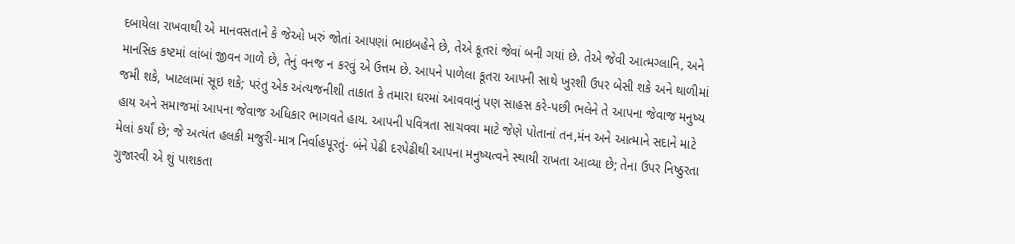દબાયેલા રાખવાથી એ માનવસતાને કે જેઓ ખરું જોતાં આપણાં ભાઇબહેને છે, તેએ કૂતરાં જેવાં બની ગયાં છે. તેએ જેવી આત્મગ્લાનિ, અને માનસિક કષ્ટમાં લાંબાં જીવન ગાળે છે, તેનું વનજ ન કરવું એ ઉત્તમ છે. આપને પાળેલા કૂતરા આપની સાથે ખુરશી ઉપર બેસી શકે અને થાળીમાં જમી શકે, ખાટલામાં સૂઇ શકે; પરંતુ એક અંત્યજનીશી તાકાત કે તમારા ઘરમાં આવવાનું પણ સાહસ કરે-પછી ભલેને તે આપના જેવાજ મનુષ્ય હાય અને સમાજમાં આપના જેવાજ અધિકાર ભાગવતે હાય. આપની પવિત્રતા સાચવવા માટે જેણે પોતાનાં તન,મંન અને આત્માને સદાને માટે મેલાં કર્યાં છે; જે અત્યંત હલકી મજુરી-માત્ર નિર્વાહપૂરતું- બંને પેઢી દરપેઢીથી આપના મનુષ્યત્વને સ્થાયી રાખતા આવ્યા છે; તેના ઉપર નિષ્ઠુરતા ગુજારવી એ શું પાશકતા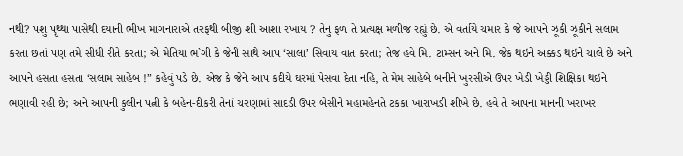નથી? પશુ પૃથ્થા પાસેથી દયાની ભીખ માગનારાએ તરફથી બીજી શી આશા રખાય ? તેનુ ફળ તે પ્રત્યક્ષ મળીજ રહ્યું છે. એ વર્તાયે ચમાર કે જે આપને ઝૂકી ઝૂકીને સલામ કરતા છતાં પણ તમે સીધી રીતે કરતા; એ મેતિયા ભ`ગી કે જેની સાથે આપ ‘સાલા’ સિવાય વાત કરતા; તેજ હવે મિ. ટામ્સન અને મિ. જેક થઇને અક્કડ થઇને ચાલે છે અને આપને હસતા હસતા ‘સલામ સાહેબ !” કહેવું પડે છે. એજ કે જેને આપ કદીયે ઘરમાં પેસવા દેતા નહિ, તે મેમ સાહેબે બનીને ખુરસીએ ઉપર ખેડી ખેડ્ડી શિક્ષિકા થઇને ભણાવી રહી છે; અને આપની કુલીન પત્ની કે બહેન-દીકરી તેનાં ચરણામાં સાદડી ઉપર બેસીને મહામહેનતે ટકકા ખારાખડી શીખે છે. હવે તે આપના માનની ખરાખર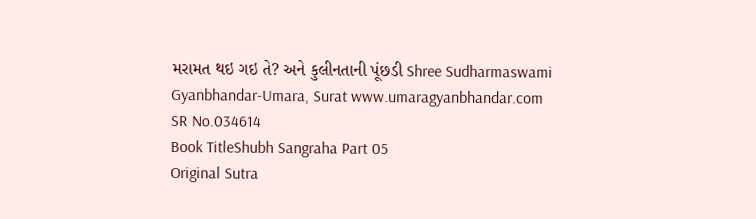મરામત થઇ ગઇ તે? અને કુલીનતાની પૂંછડી Shree Sudharmaswami Gyanbhandar-Umara, Surat www.umaragyanbhandar.com
SR No.034614
Book TitleShubh Sangraha Part 05
Original Sutra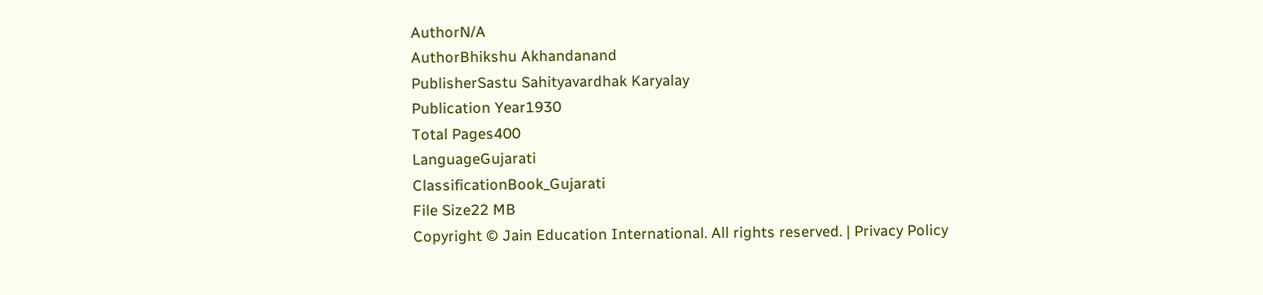AuthorN/A
AuthorBhikshu Akhandanand
PublisherSastu Sahityavardhak Karyalay
Publication Year1930
Total Pages400
LanguageGujarati
ClassificationBook_Gujarati
File Size22 MB
Copyright © Jain Education International. All rights reserved. | Privacy Policy